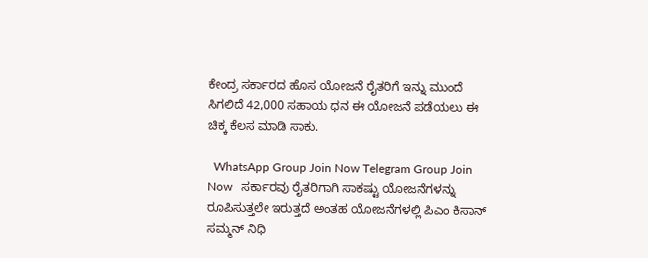ಕೇಂದ್ರ ಸರ್ಕಾರದ ಹೊಸ ಯೋಜನೆ ರೈತರಿಗೆ ಇನ್ನು ಮುಂದೆ ಸಿಗಲಿದೆ 42,000 ಸಹಾಯ ಧನ ಈ ಯೋಜನೆ ಪಡೆಯಲು ಈ ಚಿಕ್ಕ ಕೆಲಸ ಮಾಡಿ ಸಾಕು.

  WhatsApp Group Join Now Telegram Group Join Now   ಸರ್ಕಾರವು ರೈತರಿಗಾಗಿ ಸಾಕಷ್ಟು ಯೋಜನೆಗಳನ್ನು ರೂಪಿಸುತ್ತಲೇ ಇರುತ್ತದೆ ಅಂತಹ ಯೋಜನೆಗಳಲ್ಲಿ ಪಿಎಂ ಕಿಸಾನ್ ಸಮ್ಮನ್ ನಿಧಿ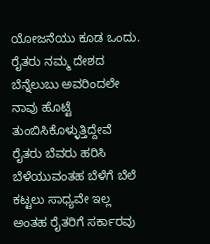ಯೋಜನೆಯು ಕೂಡ ಒಂದು. ರೈತರು ನಮ್ಮ ದೇಶದ ಬೆನ್ನೆಲುಬು ಅವರಿಂದಲೇ ನಾವು ಹೊಟ್ಟೆ ತುಂಬಿಸಿಕೊಳ್ಳುತ್ತಿದ್ದೇವೆ ರೈತರು ಬೆವರು ಹರಿಸಿ ಬೆಳೆಯುವಂತಹ ಬೆಳೆಗೆ ಬೆಲೆ ಕಟ್ಟಲು ಸಾಧ್ಯವೇ ಇಲ್ಲ ಅಂತಹ ರೈತರಿಗೆ ಸರ್ಕಾರವು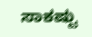ಸಾಕಷ್ಟು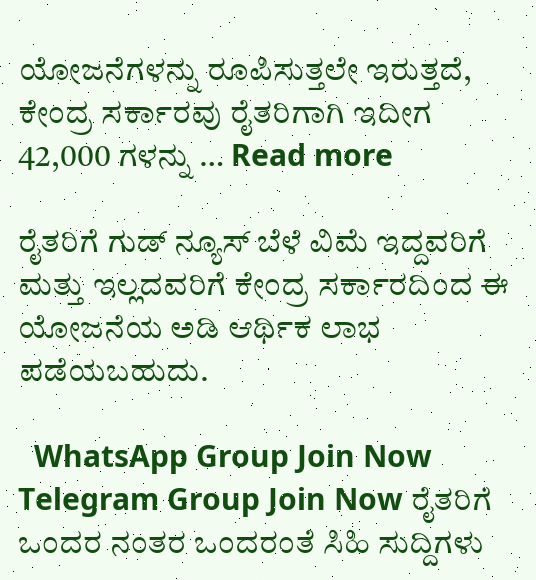ಯೋಜನೆಗಳನ್ನು ರೂಪಿಸುತ್ತಲೇ ಇರುತ್ತದೆ, ಕೇಂದ್ರ ಸರ್ಕಾರವು ರೈತರಿಗಾಗಿ ಇದೀಗ 42,000 ಗಳನ್ನು … Read more

ರೈತರಿಗೆ ಗುಡ್ ನ್ಯೂಸ್ ಬೆಳೆ ವಿಮೆ ಇದ್ದವರಿಗೆ ಮತ್ತು ಇಲ್ಲದವರಿಗೆ ಕೇಂದ್ರ ಸರ್ಕಾರದಿಂದ ಈ ಯೋಜನೆಯ ಅಡಿ ಆರ್ಥಿಕ ಲಾಭ ಪಡೆಯಬಹುದು.

  WhatsApp Group Join Now Telegram Group Join Now ರೈತರಿಗೆ ಒಂದರ ನಂತರ ಒಂದರಂತೆ ಸಿಹಿ ಸುದ್ದಿಗಳು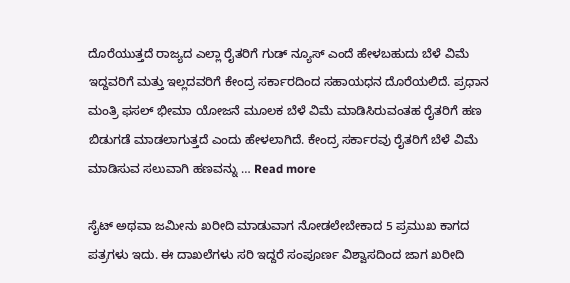ದೊರೆಯುತ್ತದೆ ರಾಜ್ಯದ ಎಲ್ಲಾ ರೈತರಿಗೆ ಗುಡ್ ನ್ಯೂಸ್ ಎಂದೆ ಹೇಳಬಹುದು ಬೆಳೆ ವಿಮೆ ಇದ್ದವರಿಗೆ ಮತ್ತು ಇಲ್ಲದವರಿಗೆ ಕೇಂದ್ರ ಸರ್ಕಾರದಿಂದ ಸಹಾಯಧನ ದೊರೆಯಲಿದೆ. ಪ್ರಧಾನ ಮಂತ್ರಿ ಫಸಲ್ ಭೀಮಾ ಯೋಜನೆ ಮೂಲಕ ಬೆಳೆ ವಿಮೆ ಮಾಡಿಸಿರುವಂತಹ ರೈತರಿಗೆ ಹಣ ಬಿಡುಗಡೆ ಮಾಡಲಾಗುತ್ತದೆ ಎಂದು ಹೇಳಲಾಗಿದೆ. ಕೇಂದ್ರ ಸರ್ಕಾರವು ರೈತರಿಗೆ ಬೆಳೆ ವಿಮೆ ಮಾಡಿಸುವ ಸಲುವಾಗಿ ಹಣವನ್ನು … Read more

ಸೈಟ್ ಅಥವಾ ಜಮೀನು ಖರೀದಿ ಮಾಡುವಾಗ ನೋಡಲೇಬೇಕಾದ 5 ಪ್ರಮುಖ ಕಾಗದ ಪತ್ರಗಳು ಇದು. ಈ ದಾಖಲೆಗಳು ಸರಿ ಇದ್ದರೆ ಸಂಪೂರ್ಣ ವಿಶ್ವಾಸದಿಂದ ಜಾಗ ಖರೀದಿ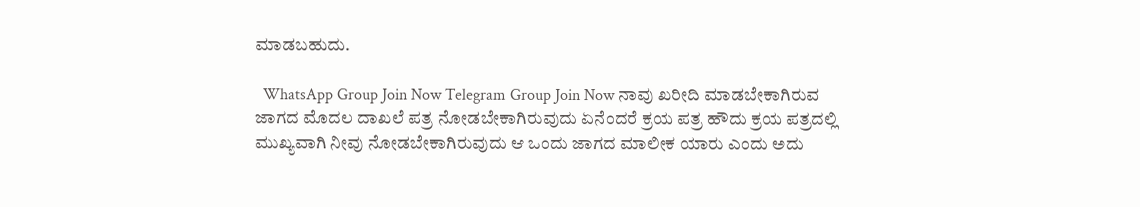ಮಾಡಬಹುದು.

  WhatsApp Group Join Now Telegram Group Join Now ನಾವು ಖರೀದಿ ಮಾಡಬೇಕಾಗಿರುವ ಜಾಗದ ಮೊದಲ ದಾಖಲೆ ಪತ್ರ ನೋಡಬೇಕಾಗಿರುವುದು ಏನೆಂದರೆ ಕ್ರಯ ಪತ್ರ ಹೌದು ಕ್ರಯ ಪತ್ರದಲ್ಲಿ ಮುಖ್ಯವಾಗಿ ನೀವು ನೋಡಬೇಕಾಗಿರುವುದು ಆ ಒಂದು ಜಾಗದ ಮಾಲೀಕ ಯಾರು ಎಂದು ಅದು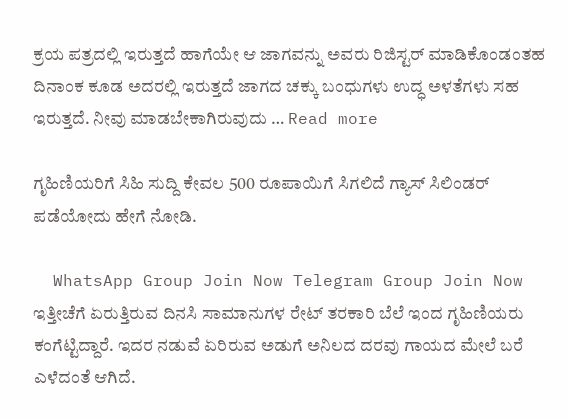ಕ್ರಯ ಪತ್ರದಲ್ಲಿ ಇರುತ್ತದೆ ಹಾಗೆಯೇ ಆ ಜಾಗವನ್ನು ಅವರು ರಿಜಿಸ್ಟರ್ ಮಾಡಿಕೊಂಡಂತಹ ದಿನಾಂಕ ಕೂಡ ಅದರಲ್ಲಿ ಇರುತ್ತದೆ ಜಾಗದ ಚಕ್ಕು ಬಂಧುಗಳು ಉದ್ಧ ಅಳತೆಗಳು ಸಹ ಇರುತ್ತದೆ. ನೀವು ಮಾಡಬೇಕಾಗಿರುವುದು … Read more

ಗೃಹಿಣಿಯರಿಗೆ ಸಿಹಿ ಸುದ್ದಿ ಕೇವಲ 500 ರೂಪಾಯಿಗೆ ಸಿಗಲಿದೆ ಗ್ಯಾಸ್ ಸಿಲಿಂಡರ್ ಪಡೆಯೋದು ಹೇಗೆ ನೋಡಿ.

  WhatsApp Group Join Now Telegram Group Join Now ಇತ್ತೀಚೆಗೆ ಏರುತ್ತಿರುವ ದಿನಸಿ ಸಾಮಾನುಗಳ ರೇಟ್ ತರಕಾರಿ ಬೆಲೆ ಇಂದ ಗೃಹಿಣಿಯರು ಕಂಗೆಟ್ಟಿದ್ದಾರೆ. ಇದರ ನಡುವೆ ಏರಿರುವ ಅಡುಗೆ ಅನಿಲದ ದರವು ಗಾಯದ ಮೇಲೆ ಬರೆ ಎಳೆದಂತೆ ಆಗಿದೆ.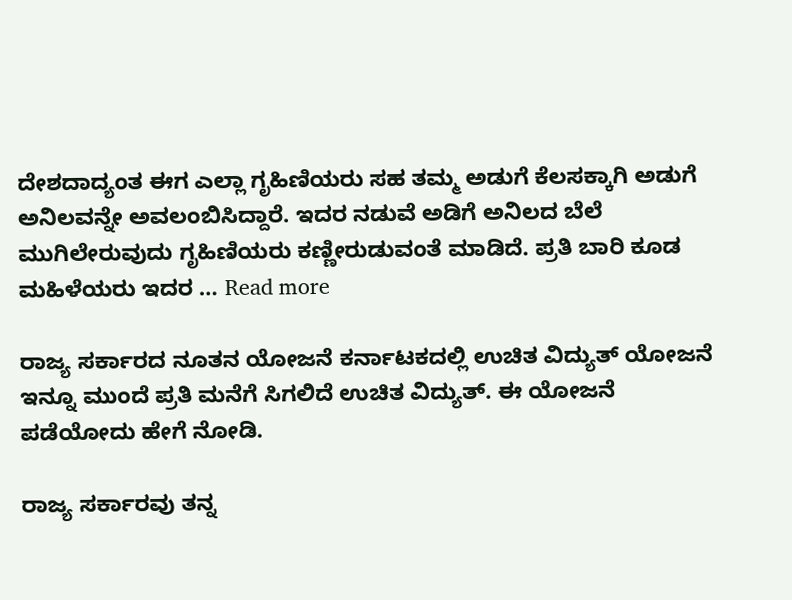ದೇಶದಾದ್ಯಂತ ಈಗ ಎಲ್ಲಾ ಗೃಹಿಣಿಯರು ಸಹ ತಮ್ಮ ಅಡುಗೆ ಕೆಲಸಕ್ಕಾಗಿ ಅಡುಗೆ ಅನಿಲವನ್ನೇ ಅವಲಂಬಿಸಿದ್ದಾರೆ. ಇದರ ನಡುವೆ ಅಡಿಗೆ ಅನಿಲದ ಬೆಲೆ ಮುಗಿಲೇರುವುದು ಗೃಹಿಣಿಯರು ಕಣ್ಣೀರುಡುವಂತೆ ಮಾಡಿದೆ. ಪ್ರತಿ ಬಾರಿ ಕೂಡ ಮಹಿಳೆಯರು ಇದರ … Read more

ರಾಜ್ಯ ಸರ್ಕಾರದ ನೂತನ ಯೋಜನೆ ಕರ್ನಾಟಕದಲ್ಲಿ ಉಚಿತ ವಿದ್ಯುತ್ ಯೋಜನೆ ಇನ್ನೂ ಮುಂದೆ ಪ್ರತಿ ಮನೆಗೆ ಸಿಗಲಿದೆ ಉಚಿತ ವಿದ್ಯುತ್. ಈ ಯೋಜನೆ ಪಡೆಯೋದು ಹೇಗೆ ನೋಡಿ.

ರಾಜ್ಯ ಸರ್ಕಾರವು ತನ್ನ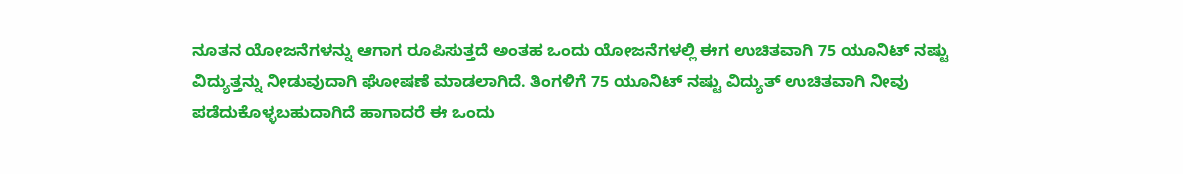ನೂತನ ಯೋಜನೆಗಳನ್ನು ಆಗಾಗ ರೂಪಿಸುತ್ತದೆ ಅಂತಹ ಒಂದು ಯೋಜನೆಗಳಲ್ಲಿ ಈಗ ಉಚಿತವಾಗಿ 75 ಯೂನಿಟ್ ನಷ್ಟು ವಿದ್ಯುತ್ತನ್ನು ನೀಡುವುದಾಗಿ ಘೋಷಣೆ ಮಾಡಲಾಗಿದೆ. ತಿಂಗಳಿಗೆ 75 ಯೂನಿಟ್ ನಷ್ಟು ವಿದ್ಯುತ್ ಉಚಿತವಾಗಿ ನೀವು ಪಡೆದುಕೊಳ್ಳಬಹುದಾಗಿದೆ ಹಾಗಾದರೆ ಈ ಒಂದು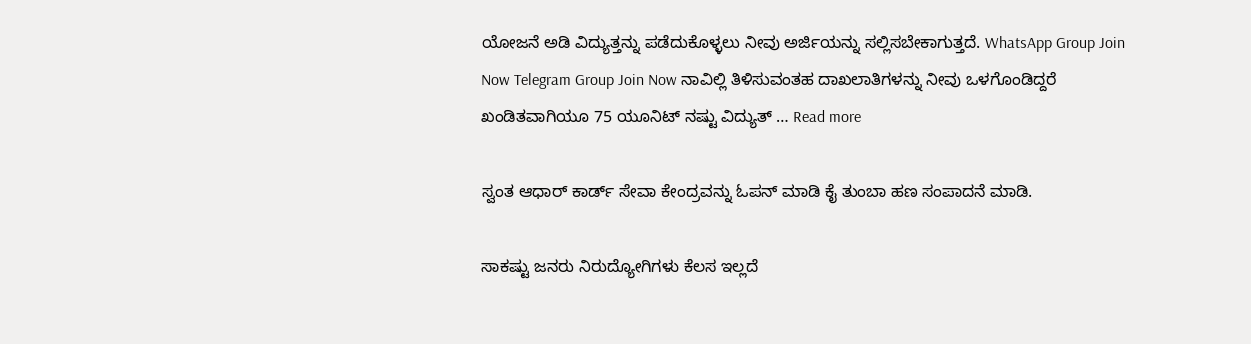ಯೋಜನೆ ಅಡಿ ವಿದ್ಯುತ್ತನ್ನು ಪಡೆದುಕೊಳ್ಳಲು ನೀವು ಅರ್ಜಿಯನ್ನು ಸಲ್ಲಿಸಬೇಕಾಗುತ್ತದೆ. WhatsApp Group Join Now Telegram Group Join Now ನಾವಿಲ್ಲಿ ತಿಳಿಸುವಂತಹ ದಾಖಲಾತಿಗಳನ್ನು ನೀವು ಒಳಗೊಂಡಿದ್ದರೆ ಖಂಡಿತವಾಗಿಯೂ 75 ಯೂನಿಟ್ ನಷ್ಟು ವಿದ್ಯುತ್ … Read more

ಸ್ವಂತ ಆಧಾರ್ ಕಾರ್ಡ್ ಸೇವಾ ಕೇಂದ್ರವನ್ನು ಓಪನ್ ಮಾಡಿ ಕೈ ತುಂಬಾ ಹಣ ಸಂಪಾದನೆ ಮಾಡಿ.

ಸಾಕಷ್ಟು ಜನರು ನಿರುದ್ಯೋಗಿಗಳು ಕೆಲಸ ಇಲ್ಲದೆ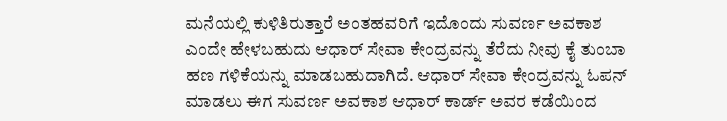ಮನೆಯಲ್ಲಿ ಕುಳಿತಿರುತ್ತಾರೆ ಅಂತಹವರಿಗೆ ಇದೊಂದು ಸುವರ್ಣ ಅವಕಾಶ ಎಂದೇ ಹೇಳಬಹುದು ಆಧಾರ್ ಸೇವಾ ಕೇಂದ್ರವನ್ನು ತೆರೆದು ನೀವು ಕೈ ತುಂಬಾ ಹಣ ಗಳಿಕೆಯನ್ನು ಮಾಡಬಹುದಾಗಿದೆ. ಆಧಾರ್ ಸೇವಾ ಕೇಂದ್ರವನ್ನು ಓಪನ್ ಮಾಡಲು ಈಗ ಸುವರ್ಣ ಅವಕಾಶ ಆಧಾರ್ ಕಾರ್ಡ್ ಅವರ ಕಡೆಯಿಂದ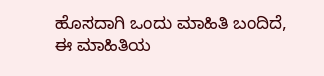ಹೊಸದಾಗಿ ಒಂದು ಮಾಹಿತಿ ಬಂದಿದೆ, ಈ ಮಾಹಿತಿಯ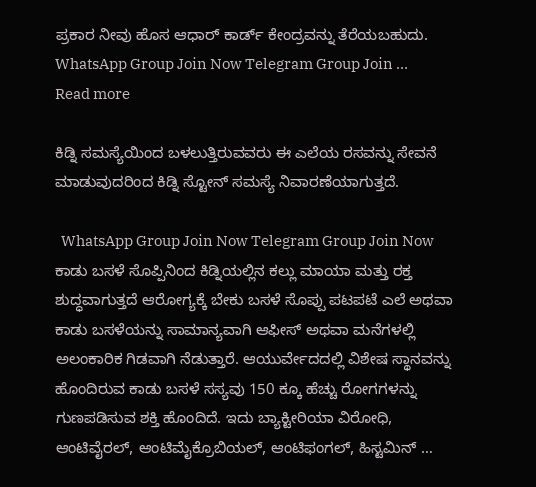ಪ್ರಕಾರ ನೀವು ಹೊಸ ಆಧಾರ್ ಕಾರ್ಡ್ ಕೇಂದ್ರವನ್ನು ತೆರೆಯಬಹುದು. WhatsApp Group Join Now Telegram Group Join … Read more

ಕಿಡ್ನಿ ಸಮಸ್ಯೆಯಿಂದ ಬಳಲುತ್ತಿರುವವರು ಈ ಎಲೆಯ ರಸವನ್ನು ಸೇವನೆ ಮಾಡುವುದರಿಂದ ಕಿಡ್ನಿ ಸ್ಟೋನ್ ಸಮಸ್ಯೆ ನಿವಾರಣೆಯಾಗುತ್ತದೆ.

  WhatsApp Group Join Now Telegram Group Join Now ಕಾಡು ಬಸಳೆ ಸೊಪ್ಪಿನಿಂದ ಕಿಡ್ನಿಯಲ್ಲಿನ‌ ಕಲ್ಲು‌ ಮಾಯಾ ಮತ್ತು ರಕ್ತ ಶುದ್ಧವಾಗುತ್ತದೆ ಆರೋಗ್ಯಕ್ಕೆ ಬೇಕು ಬಸಳೆ ಸೊಪ್ಪು ಪಟಪಟೆ ಎಲೆ ಅಥವಾ ಕಾಡು ಬಸಳೆಯನ್ನು ಸಾಮಾನ್ಯವಾಗಿ ಆಫೀಸ್ ಅಥವಾ ಮನೆಗಳಲ್ಲಿ ಅಲಂಕಾರಿಕ ಗಿಡವಾಗಿ ನೆಡುತ್ತಾರೆ. ಆಯುರ್ವೇದದಲ್ಲಿ ವಿಶೇಷ ಸ್ಥಾನವನ್ನು ಹೊಂದಿರುವ ಕಾಡು ಬಸಳೆ ಸಸ್ಯವು 150 ಕ್ಕೂ ಹೆಚ್ಚು ರೋಗಗಳನ್ನು ಗುಣಪಡಿಸುವ ಶಕ್ತಿ ಹೊಂದಿದೆ. ಇದು ಬ್ಯಾಕ್ಟೀರಿಯಾ ವಿರೋಧಿ, ಆಂಟಿವೈರಲ್, ಆಂಟಿಮೈಕ್ರೊಬಿಯಲ್, ಆಂಟಿಫಂಗಲ್, ಹಿಸ್ಟಮಿನ್ …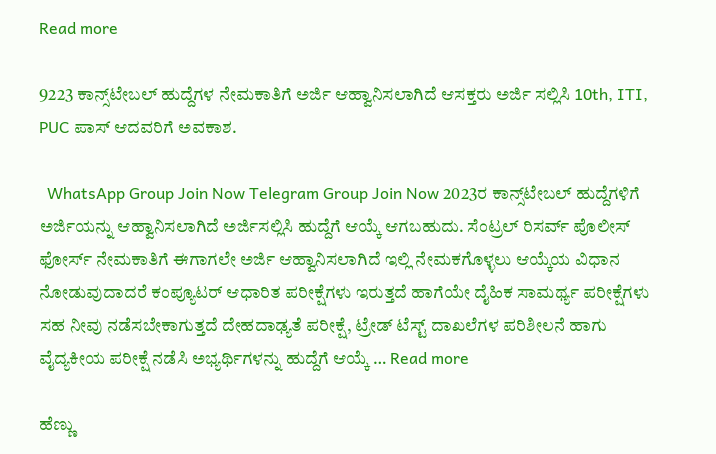Read more

9223 ಕಾನ್ಸ್‌ಟೇಬಲ್ ಹುದ್ದೆಗಳ ನೇಮಕಾತಿಗೆ ಅರ್ಜಿ ಆಹ್ವಾನಿಸಲಾಗಿದೆ ಆಸಕ್ತರು ಅರ್ಜಿ ಸಲ್ಲಿಸಿ 10th, ITI, PUC ಪಾಸ್ ಆದವರಿಗೆ ಅವಕಾಶ.

  WhatsApp Group Join Now Telegram Group Join Now 2023ರ ಕಾನ್ಸ್‌ಟೇಬಲ್ ಹುದ್ದೆಗಳಿಗೆ ಅರ್ಜಿಯನ್ನು ಆಹ್ವಾನಿಸಲಾಗಿದೆ ಅರ್ಜಿಸಲ್ಲಿಸಿ ಹುದ್ದೆಗೆ ಆಯ್ಕೆ ಆಗಬಹುದು. ಸೆಂಟ್ರಲ್ ರಿಸರ್ವ್ ಪೊಲೀಸ್ ಫೋರ್ಸ್ ನೇಮಕಾತಿಗೆ ಈಗಾಗಲೇ ಅರ್ಜಿ ಆಹ್ವಾನಿಸಲಾಗಿದೆ ಇಲ್ಲಿ ನೇಮಕಗೊಳ್ಳಲು ಆಯ್ಕೆಯ ವಿಧಾನ ನೋಡುವುದಾದರೆ ಕಂಪ್ಯೂಟರ್ ಆಧಾರಿತ ಪರೀಕ್ಷೆಗಳು ಇರುತ್ತದೆ ಹಾಗೆಯೇ ದೈಹಿಕ ಸಾಮರ್ಥ್ಯ ಪರೀಕ್ಷೆಗಳು ಸಹ ನೀವು ನಡೆಸಬೇಕಾಗುತ್ತದೆ ದೇಹದಾಢ್ಯತೆ ಪರೀಕ್ಷೆ, ಟ್ರೇಡ್ ಟೆಸ್ಟ್ ದಾಖಲೆಗಳ ಪರಿಶೀಲನೆ ಹಾಗು ವೈದ್ಯಕೀಯ ಪರೀಕ್ಷೆ ನಡೆಸಿ ಅಭ್ಯರ್ಥಿಗಳನ್ನು ಹುದ್ದೆಗೆ ಆಯ್ಕೆ … Read more

ಹೆಣ್ಣು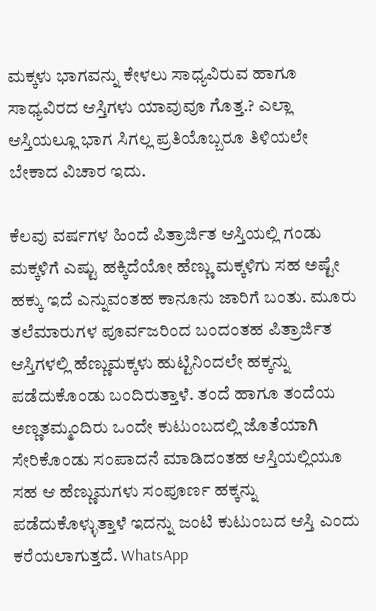ಮಕ್ಕಳು ಭಾಗವನ್ನು ಕೇಳಲು ಸಾಧ್ಯವಿರುವ ಹಾಗೂ ಸಾಧ್ಯವಿರದ ಆಸ್ತಿಗಳು ಯಾವುವೂ ಗೊತ್ತ.? ಎಲ್ಲಾ ಆಸ್ತಿಯಲ್ಲೂ ಭಾಗ ಸಿಗಲ್ಲ ಪ್ರತಿಯೊಬ್ಬರೂ ತಿಳಿಯಲೇ ಬೇಕಾದ ವಿಚಾರ ಇದು.

ಕೆಲವು ವರ್ಷಗಳ ಹಿಂದೆ ಪಿತ್ರಾರ್ಜಿತ ಆಸ್ತಿಯಲ್ಲಿ ಗಂಡು ಮಕ್ಕಳಿಗೆ ಎಷ್ಟು ಹಕ್ಕಿದೆಯೋ ಹೆಣ್ಣು ಮಕ್ಕಳಿಗು ಸಹ ಅಷ್ಟೇ ಹಕ್ಕು ಇದೆ ಎನ್ನುವಂತಹ ಕಾನೂನು ಜಾರಿಗೆ ಬಂತು. ಮೂರು ತಲೆಮಾರುಗಳ ಪೂರ್ವಜರಿಂದ ಬಂದಂತಹ ಪಿತ್ರಾರ್ಜಿತ ಆಸ್ತಿಗಳಲ್ಲಿ ಹೆಣ್ಣುಮಕ್ಕಳು ಹುಟ್ಟಿನಿಂದಲೇ ಹಕ್ಕನ್ನು ಪಡೆದುಕೊಂಡು ಬಂದಿರುತ್ತಾಳೆ. ತಂದೆ ಹಾಗೂ ತಂದೆಯ ಅಣ್ಣತಮ್ಮಂದಿರು ಒಂದೇ ಕುಟುಂಬದಲ್ಲಿ ಜೊತೆಯಾಗಿ ಸೇರಿಕೊಂಡು ಸಂಪಾದನೆ ಮಾಡಿದಂತಹ ಆಸ್ತಿಯಲ್ಲಿಯೂ ಸಹ ಆ ಹೆಣ್ಣುಮಗಳು ಸಂಪೂರ್ಣ ಹಕ್ಕನ್ನು ಪಡೆದುಕೊಳ್ಳುತ್ತಾಳೆ ಇದನ್ನು ಜಂಟಿ ಕುಟುಂಬದ ಆಸ್ತಿ ಎಂದು ಕರೆಯಲಾಗುತ್ತದೆ. WhatsApp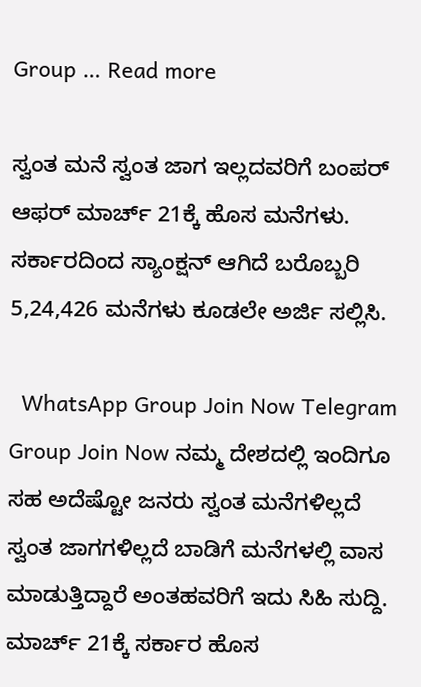Group … Read more

ಸ್ವಂತ ಮನೆ ಸ್ವಂತ ಜಾಗ ಇಲ್ಲದವರಿಗೆ ಬಂಪರ್ ಆಫರ್ ಮಾರ್ಚ್ 21ಕ್ಕೆ ಹೊಸ ಮನೆಗಳು. ಸರ್ಕಾರದಿಂದ ಸ್ಯಾಂಕ್ಷನ್ ಆಗಿದೆ ಬರೊಬ್ಬರಿ 5,24,426 ಮನೆಗಳು ಕೂಡಲೇ ಅರ್ಜಿ ಸಲ್ಲಿಸಿ.

  WhatsApp Group Join Now Telegram Group Join Now ನಮ್ಮ ದೇಶದಲ್ಲಿ ಇಂದಿಗೂ ಸಹ ಅದೆಷ್ಟೋ ಜನರು ಸ್ವಂತ ಮನೆಗಳಿಲ್ಲದೆ ಸ್ವಂತ ಜಾಗಗಳಿಲ್ಲದೆ ಬಾಡಿಗೆ ಮನೆಗಳಲ್ಲಿ ವಾಸ ಮಾಡುತ್ತಿದ್ದಾರೆ ಅಂತಹವರಿಗೆ ಇದು ಸಿಹಿ ಸುದ್ದಿ. ಮಾರ್ಚ್ 21ಕ್ಕೆ ಸರ್ಕಾರ ಹೊಸ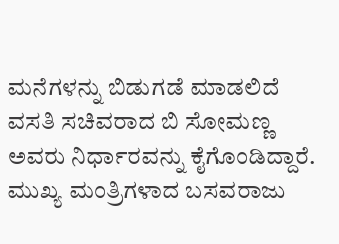ಮನೆಗಳನ್ನು ಬಿಡುಗಡೆ ಮಾಡಲಿದೆ ವಸತಿ ಸಚಿವರಾದ ಬಿ ಸೋಮಣ್ಣ ಅವರು ನಿರ್ಧಾರವನ್ನು ಕೈಗೊಂಡಿದ್ದಾರೆ. ಮುಖ್ಯ ಮಂತ್ರಿಗಳಾದ ಬಸವರಾಜು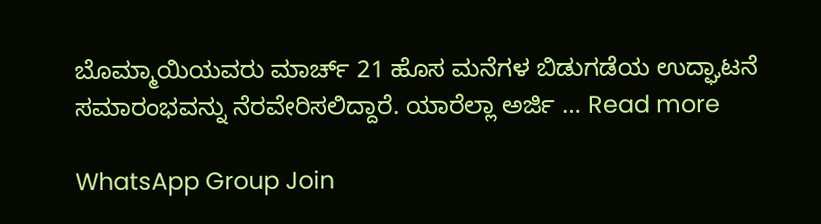ಬೊಮ್ಮಾಯಿಯವರು ಮಾರ್ಚ್ 21 ಹೊಸ ಮನೆಗಳ ಬಿಡುಗಡೆಯ ಉದ್ಘಾಟನೆ ಸಮಾರಂಭವನ್ನು ನೆರವೇರಿಸಲಿದ್ದಾರೆ. ಯಾರೆಲ್ಲಾ ಅರ್ಜಿ … Read more

WhatsApp Group Join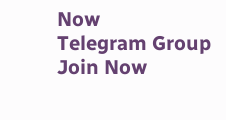Now
Telegram Group Join Now